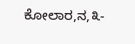ಕೋಲಾರ,ನ,೩-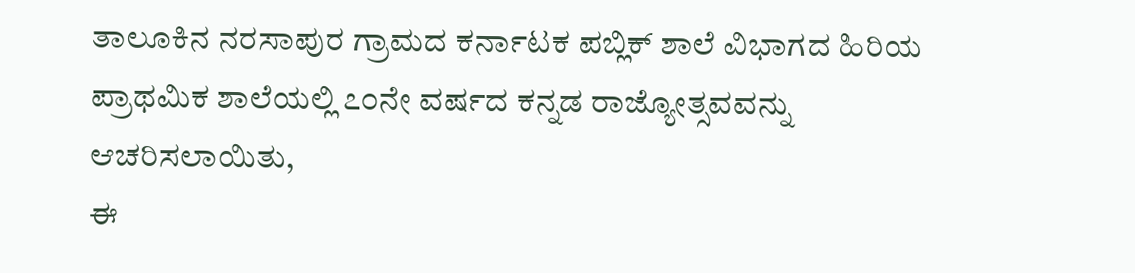ತಾಲೂಕಿನ ನರಸಾಪುರ ಗ್ರಾಮದ ಕರ್ನಾಟಕ ಪಬ್ಲಿಕ್ ಶಾಲೆ ವಿಭಾಗದ ಹಿರಿಯ ಪ್ರಾಥಮಿಕ ಶಾಲೆಯಲ್ಲಿ ೭೦ನೇ ವರ್ಷದ ಕನ್ನಡ ರಾಜ್ಯೋತ್ಸವವನ್ನು ಆಚರಿಸಲಾಯಿತು,
ಈ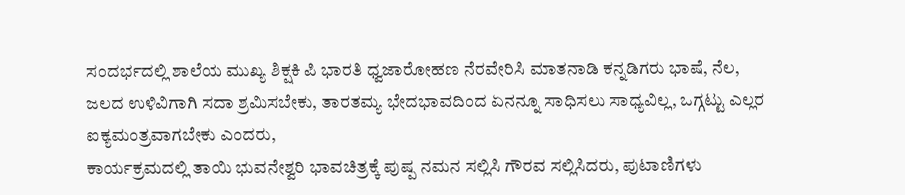ಸಂದರ್ಭದಲ್ಲಿ ಶಾಲೆಯ ಮುಖ್ಯ ಶಿಕ್ಷಕಿ ಪಿ ಭಾರತಿ ಧ್ವಜಾರೋಹಣ ನೆರವೇರಿಸಿ ಮಾತನಾಡಿ ಕನ್ನಡಿಗರು ಭಾಷೆ, ನೆಲ, ಜಲದ ಉಳಿವಿಗಾಗಿ ಸದಾ ಶ್ರಮಿಸಬೇಕು, ತಾರತಮ್ಯ ಭೇದಭಾವದಿಂದ ಏನನ್ನೂ ಸಾಧಿಸಲು ಸಾಧ್ಯವಿಲ್ಲ, ಒಗ್ಗಟ್ಟು ಎಲ್ಲರ ಐಕ್ಯಮಂತ್ರವಾಗಬೇಕು ಎಂದರು,
ಕಾರ್ಯಕ್ರಮದಲ್ಲಿ ತಾಯಿ ಭುವನೇಶ್ವರಿ ಭಾವಚಿತ್ರಕ್ಕೆ ಪುಷ್ಪ ನಮನ ಸಲ್ಲಿಸಿ ಗೌರವ ಸಲ್ಲಿಸಿದರು, ಪುಟಾಣಿಗಳು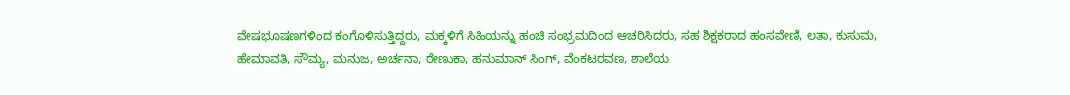ವೇಷಭೂಷಣಗಳಿಂದ ಕಂಗೊಳಿಸುತ್ತಿದ್ದರು, ಮಕ್ಕಳಿಗೆ ಸಿಹಿಯನ್ನು ಹಂಚಿ ಸಂಭ್ರಮದಿಂದ ಆಚರಿಸಿದರು, ಸಹ ಶಿಕ್ಷಕರಾದ ಹಂಸವೇಣಿ, ಲತಾ, ಕುಸುಮ, ಹೇಮಾವತಿ, ಸೌಮ್ಯ, ಮನುಜ, ಅರ್ಚನಾ, ರೇಣುಕಾ, ಹನುಮಾನ್ ಸಿಂಗ್, ವೆಂಕಟರವಣ, ಶಾಲೆಯ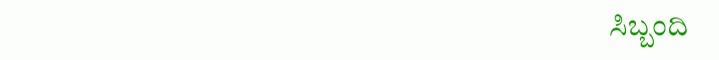ಸಿಬ್ಬಂದಿ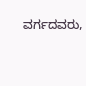ವರ್ಗದವರು,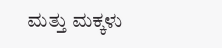ಮತ್ತು ಮಕ್ಕಳು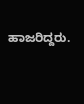ಹಾಜರಿದ್ದರು.